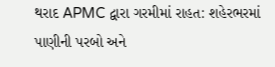થરાદ APMC દ્વારા ગરમીમાં રાહત: શહેરભરમાં પાણીની પરબો અને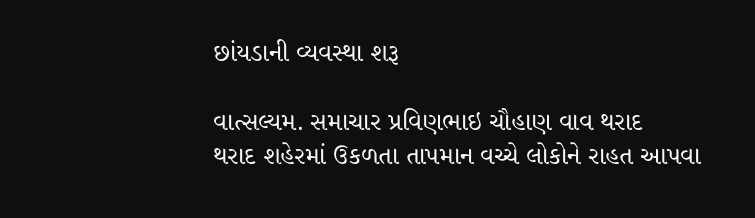છાંયડાની વ્યવસ્થા શરૂ

વાત્સલ્યમ. સમાચાર પ્રવિણભાઇ ચૌહાણ વાવ થરાદ
થરાદ શહેરમાં ઉકળતા તાપમાન વચ્ચે લોકોને રાહત આપવા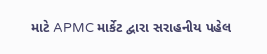માટે APMC માર્કેટ દ્વારા સરાહનીય પહેલ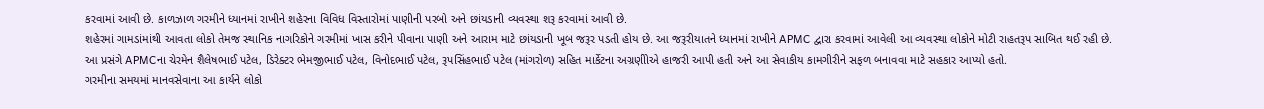કરવામાં આવી છે. કાળઝાળ ગરમીને ધ્યાનમાં રાખીને શહેરના વિવિધ વિસ્તારોમાં પાણીની પરબો અને છાંયડાની વ્યવસ્થા શરૂ કરવામાં આવી છે.
શહેરમાં ગામડાંમાંથી આવતા લોકો તેમજ સ્થાનિક નાગરિકોને ગરમીમાં ખાસ કરીને પીવાના પાણી અને આરામ માટે છાંયડાની ખૂબ જરૂર પડતી હોય છે. આ જરૂરીયાતને ધ્યાનમાં રાખીને APMC દ્વારા કરવામાં આવેલી આ વ્યવસ્થા લોકોને મોટી રાહતરૂપ સાબિત થઈ રહી છે.
આ પ્રસંગે APMCના ચેરમેન શૈલેષભાઈ પટેલ, ડિરેક્ટર ભેમજીભાઈ પટેલ, વિનોદભાઈ પટેલ, રૂપસિંહભાઈ પટેલ (માંગરોળ) સહિત માર્કેટના અગ્રણીોએ હાજરી આપી હતી અને આ સેવાકીય કામગીરીને સફળ બનાવવા માટે સહકાર આપ્યો હતો.
ગરમીના સમયમાં માનવસેવાના આ કાર્યને લોકો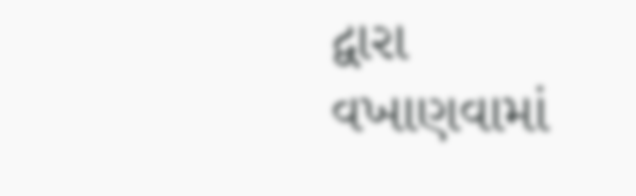દ્વારા વખાણવામાં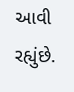આવી રહ્યુંછે.